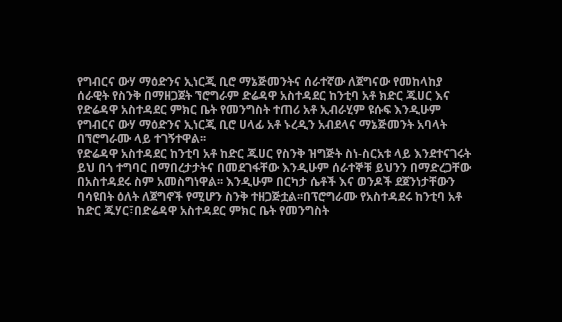የግብርና ውሃ ማዕድንና ኢነርጂ ቢሮ ማኔጅመንትና ሰራተኛው ለጀግናው የመከላከያ ሰራዊት የስንቅ በማዘጋጀት ኘሮግራም ድሬዳዋ አስተዳደር ከንቲባ አቶ ክድር ጁሀር እና የድሬዳዋ አስተዳደር ምክር ቤት የመንግስት ተጠሪ አቶ ኢብራሂም ዩሱፍ እንዲሁም የግብርና ውሃ ማዕድንና ኢነርጂ ቢሮ ሀላፊ አቶ ኑረዲን አብደላና ማኔጅመንት አባላት በኘሮግራሙ ላይ ተገኝተዋል፡፡
የድሬዳዋ አስተዳደር ከንቲባ አቶ ከድር ጁሀር የስንቅ ዝግጅት ስነ-ስርአቱ ላይ እንደተናገሩት ይህ በጎ ተግባር በማበረታታትና በመደገፋቸው እንዲሁም ሰራተኞቹ ይህንን በማድረጋቸው በአስተዳደሩ ስም አመስግነዋል፡፡ እንዲሁም በርካታ ሴቶች እና ወንዶች ደጀንነታቸውን ባሳዩበት ዕለት ለጀግኖች የሚሆን ስንቅ ተዘጋጅቷል፡፡በፕሮግራሙ የአስተዳደሩ ከንቲባ አቶ ከድር ጁሃር፣በድሬዳዋ አስተዳደር ምክር ቤት የመንግስት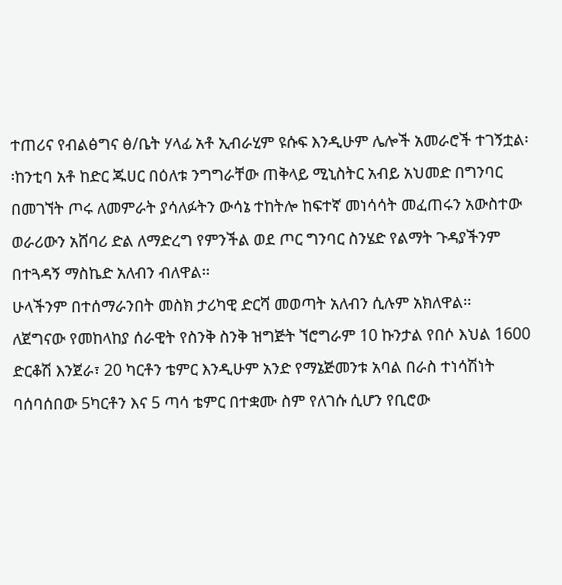ተጠሪና የብልፅግና ፅ/ቤት ሃላፊ አቶ ኢብራሂም ዩሱፍ እንዲሁም ሌሎች አመራሮች ተገኝቷል፡፡ከንቲባ አቶ ከድር ጁሀር በዕለቱ ንግግራቸው ጠቅላይ ሚኒስትር አብይ አህመድ በግንባር በመገኘት ጦሩ ለመምራት ያሳለፉትን ውሳኔ ተከትሎ ከፍተኛ መነሳሳት መፈጠሩን አውስተው ወራሪውን አሸባሪ ድል ለማድረግ የምንችል ወደ ጦር ግንባር ስንሄድ የልማት ጉዳያችንም በተጓዳኝ ማስኬድ አለብን ብለዋል፡፡
ሁላችንም በተሰማራንበት መስክ ታሪካዊ ድርሻ መወጣት አለብን ሲሉም አክለዋል፡፡
ለጀግናው የመከላከያ ሰራዊት የስንቅ ስንቅ ዝግጅት ኘሮግራም 10 ኩንታል የበሶ እህል 1600 ድርቆሽ እንጀራ፣ 20 ካርቶን ቴምር እንዲሁም አንድ የማኔጅመንቱ አባል በራስ ተነሳሽነት ባሰባሰበው 5ካርቶን እና 5 ጣሳ ቴምር በተቋሙ ስም የለገሱ ሲሆን የቢሮው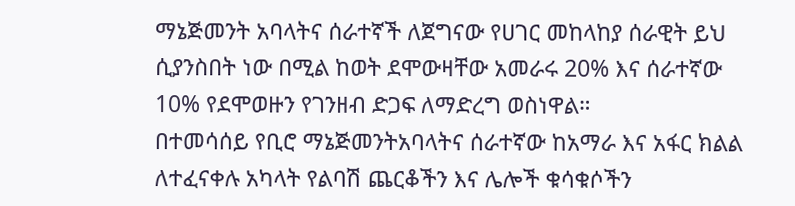ማኔጅመንት አባላትና ሰራተኛች ለጀግናው የሀገር መከላከያ ሰራዊት ይህ ሲያንስበት ነው በሚል ከወት ደሞውዛቸው አመራሩ 20% እና ሰራተኛው 10% የደሞወዙን የገንዘብ ድጋፍ ለማድረግ ወስነዋል።
በተመሳሰይ የቢሮ ማኔጅመንትአባላትና ሰራተኛው ከአማራ እና አፋር ክልል ለተፈናቀሉ አካላት የልባሽ ጨርቆችን እና ሌሎች ቁሳቁሶችን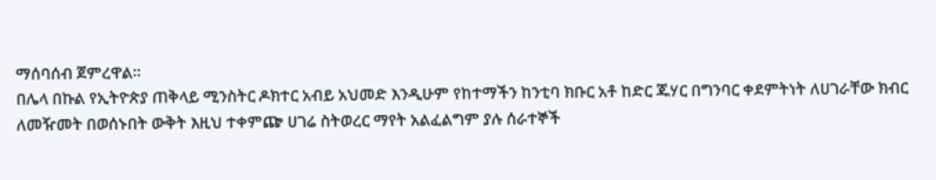ማሰባሰብ ጀምረዋል።
በሌላ በኩል የኢትዮጵያ ጠቅላይ ሚንስትር ዶክተር አብይ አህመድ እንዲሁም የከተማችን ከንቲባ ክቡር አቶ ከድር ጁሃር በግንባር ቀደምትነት ለሀገራቸው ክብር ለመዥመት በወሰኑበት ውቅት እዚህ ተቀምጬ ሀገሬ ስትወረር ማየት አልፈልግም ያሉ ሰራተኞች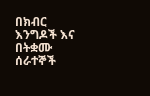በክብር እንግዶች እና በትቋሙ ሰራተኞች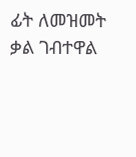ፊት ለመዝመት ቃል ገብተዋል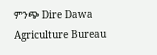ምንጭ Dire Dawa Agriculture Bureau